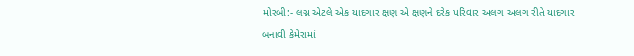મોરબી:- લગ્ન એટલે એક યાદગાર ક્ષણ એ ક્ષણને દરેક પરિવાર અલગ અલગ રીતે યાદગાર બનાવી કેમેરામાં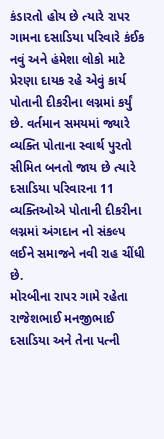કંડારતો હોય છે ત્યારે રાપર ગામના દસાડિયા પરિવારે કંઈક નવું અને હંમેશા લોકો માટે પ્રેરણા દાયક રહે એવું કાર્ય પોતાની દીકરીના લગ્નમાં કર્યું છે. વર્તમાન સમયમાં જ્યારે વ્યક્તિ પોતાના સ્વાર્થ પુરતો સીમિત બનતો જાય છે ત્યારે દસાડિયા પરિવારના 11 વ્યક્તિઓએ પોતાની દીકરીના લગ્નમાં અંગદાન નો સંકલ્પ લઈને સમાજને નવી રાહ ચીંધી છે.
મોરબીના રાપર ગામે રહેતા રાજેશભાઈ મનજીભાઈ દસાડિયા અને તેના પત્ની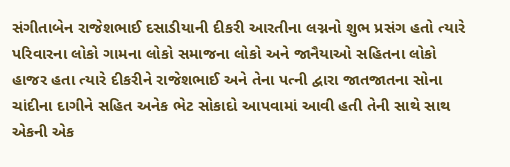સંગીતાબેન રાજેશભાઈ દસાડીયાની દીકરી આરતીના લગ્નનો શુભ પ્રસંગ હતો ત્યારે પરિવારના લોકો ગામના લોકો સમાજના લોકો અને જાનૈયાઓ સહિતના લોકો હાજર હતા ત્યારે દીકરીને રાજેશભાઈ અને તેના પત્ની દ્વારા જાતજાતના સોના ચાંદીના દાગીને સહિત અનેક ભેટ સોકાદો આપવામાં આવી હતી તેની સાથે સાથ એકની એક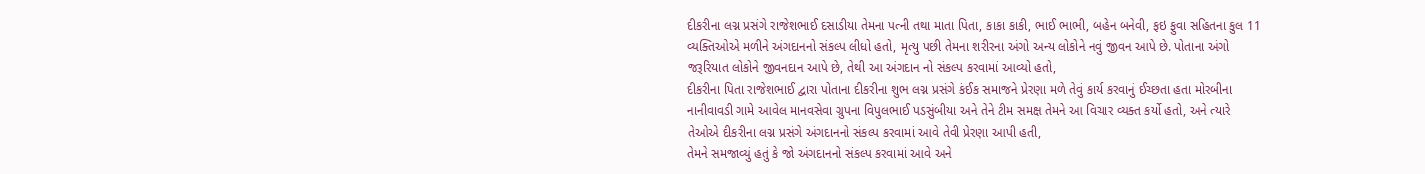દીકરીના લગ્ન પ્રસંગે રાજેશભાઈ દસાડીયા તેમના પત્ની તથા માતા પિતા, કાકા કાકી, ભાઈ ભાભી, બહેન બનેવી, ફઇ ફુવા સહિતના કુલ 11 વ્યક્તિઓએ મળીને અંગદાનનો સંકલ્પ લીધો હતો, મૃત્યુ પછી તેમના શરીરના અંગો અન્ય લોકોને નવું જીવન આપે છે. પોતાના અંગો જરૂરિયાત લોકોને જીવનદાન આપે છે, તેથી આ અંગદાન નો સંકલ્પ કરવામાં આવ્યો હતો,
દીકરીના પિતા રાજેશભાઈ દ્વારા પોતાના દીકરીના શુભ લગ્ન પ્રસંગે કંઈક સમાજને પ્રેરણા મળે તેવું કાર્ય કરવાનું ઈચ્છતા હતા મોરબીના નાનીવાવડી ગામે આવેલ માનવસેવા ગ્રુપના વિપુલભાઈ પડસુંબીયા અને તેને ટીમ સમક્ષ તેમને આ વિચાર વ્યક્ત કર્યો હતો, અને ત્યારે તેઓએ દીકરીના લગ્ન પ્રસંગે અંગદાનનો સંકલ્પ કરવામાં આવે તેવી પ્રેરણા આપી હતી,
તેમને સમજાવ્યું હતું કે જો અંગદાનનો સંકલ્પ કરવામાં આવે અને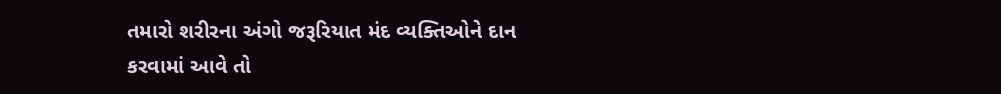તમારો શરીરના અંગો જરૂરિયાત મંદ વ્યક્તિઓને દાન કરવામાં આવે તો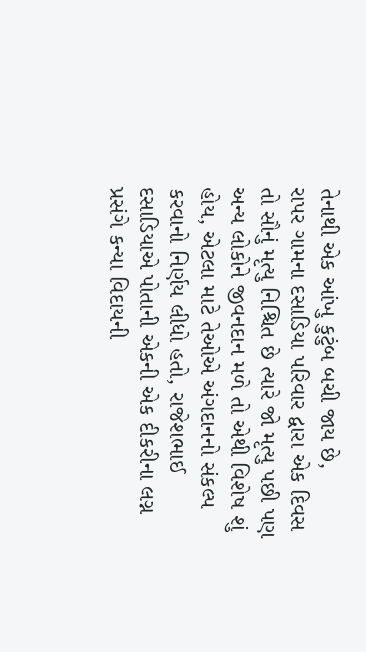તેનાથી એક આંખુ કુટુંબ બચી જાય છે,
રાપર ગામના દસાડિયા પરિવાર દ્વારા એક દિવસ તો સૌનું મૃત્યુ નિશ્ચિત છે ત્યારે જો મૃત્યુ પછી પણ અન્ય લોકોને જીવનદાન મળે તો એથી વિશેષ શું હોય, એટલા માટે તેઓએ અંગદાનનો સંકલ્પ કરવાનો નિર્ણય લીધો હતો, રાજેશભાઈ દસાડિયાએ પોતાની એકની એક દીકરીના લગ્ન પ્રસંગે કન્યા વિદાયની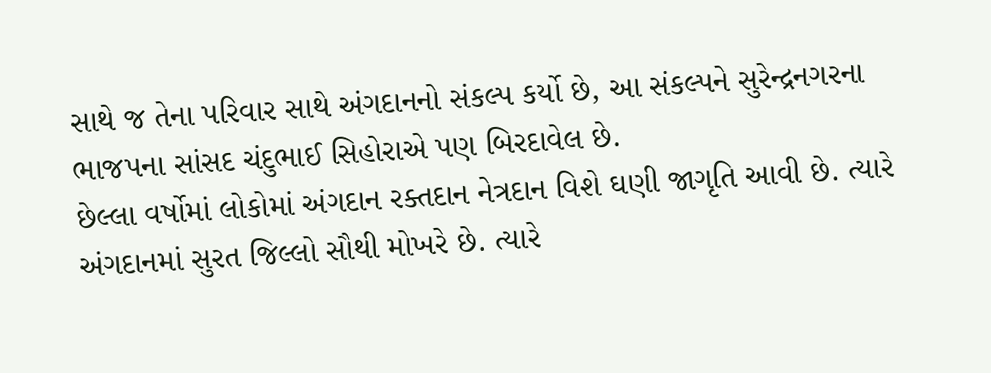સાથે જ તેના પરિવાર સાથે અંગદાનનો સંકલ્પ કર્યો છે, આ સંકલ્પને સુરેન્દ્રનગરના ભાજપના સાંસદ ચંદુભાઈ સિહોરાએ પણ બિરદાવેલ છે.
છેલ્લા વર્ષોમાં લોકોમાં અંગદાન રક્તદાન નેત્રદાન વિશે ઘણી જાગૃતિ આવી છે. ત્યારે અંગદાનમાં સુરત જિલ્લો સૌથી મોખરે છે. ત્યારે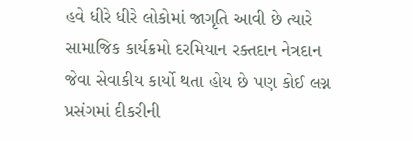હવે ધીરે ધીરે લોકોમાં જાગૃતિ આવી છે ત્યારે સામાજિક કાર્યક્રમો દરમિયાન રક્તદાન નેત્રદાન જેવા સેવાકીય કાર્યો થતા હોય છે પણ કોઈ લગ્ન પ્રસંગમાં દીકરીની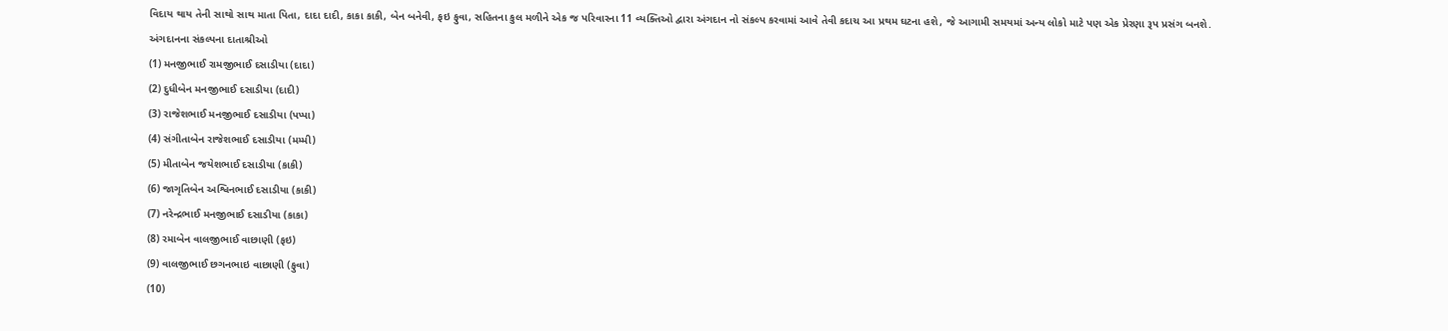વિદાય થાય તેની સાથો સાથ માતા પિતા, દાદા દાદી, કાકા કાકી, બેન બનેવી, ફઇ ફુવા, સહિતના કુલ મળીને એક જ પરિવારના 11 વ્યક્તિઓ દ્વારા અંગદાન નો સંકલ્પ કરવામાં આવે તેવી કદાચ આ પ્રથમ ઘટના હશે, જે આગામી સમયમાં અન્ય લોકો માટે પણ એક પ્રેરણા રૂપ પ્રસંગ બનશે.
અંગદાનના સંકલ્પના દાતાશ્રીઓ
(1) મનજીભાઈ રામજીભાઈ દસાડીયા (દાદા)
(2) દુધીબેન મનજીભાઈ દસાડીયા (દાદી)
(3) રાજેશભાઈ મનજીભાઈ દસાડીયા (પપ્પા)
(4) સંગીતાબેન રાજેશભાઈ દસાડીયા (મમ્મી)
(5) મીતાબેન જયેશભાઈ દસાડીયા (કાકી)
(6) જાગૃતિબેન અશ્વિનભાઈ દસાડીયા (કાકી)
(7) નરેન્દ્રભાઈ મનજીભાઈ દસાડીયા (કાકા)
(8) રમાબેન વાલજીભાઈ વાછાણી (ફઇ)
(9) વાલજીભાઈ છગનભાઇ વાછાણી (ફુવા)
(10)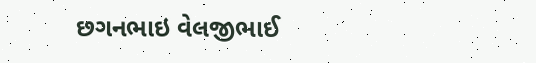છગનભાઇ વેલજીભાઈ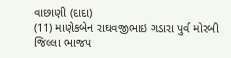વાછાણી (દાદા)
(11) માણેકબેન રાઘવજીભાઇ ગડારા પુર્વ મોરબી જિલ્લા ભાજપ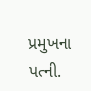પ્રમુખના પત્ની.